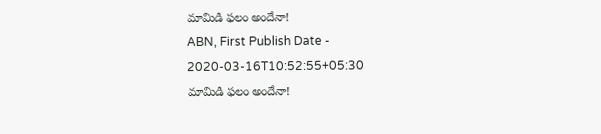మామిడి ఫలం అందేనా!
ABN, First Publish Date - 2020-03-16T10:52:55+05:30
మామిడి ఫలం అందేనా!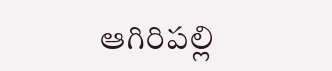ఆగిరిపల్లి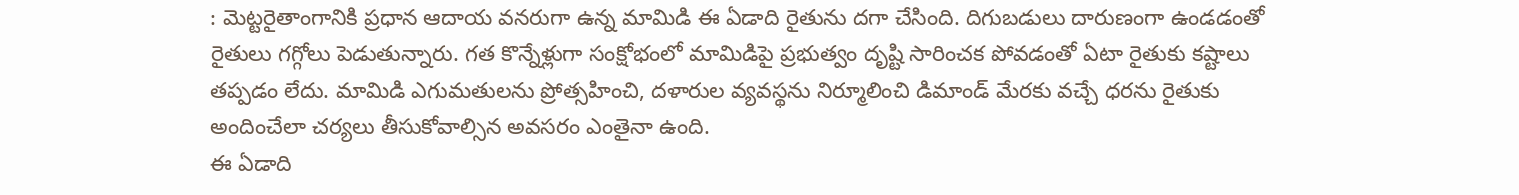: మెట్టరైతాంగానికి ప్రధాన ఆదాయ వనరుగా ఉన్న మామిడి ఈ ఏడాది రైతును దగా చేసింది. దిగుబడులు దారుణంగా ఉండడంతో రైతులు గగ్గోలు పెడుతున్నారు. గత కొన్నేళ్లుగా సంక్షోభంలో మామిడిపై ప్రభుత్వం దృష్టి సారించక పోవడంతో ఏటా రైతుకు కష్టాలు తప్పడం లేదు. మామిడి ఎగుమతులను ప్రోత్సహించి, దళారుల వ్యవస్థను నిర్మూలించి డిమాండ్ మేరకు వచ్చే ధరను రైతుకు అందించేలా చర్యలు తీసుకోవాల్సిన అవసరం ఎంతైనా ఉంది.
ఈ ఏడాది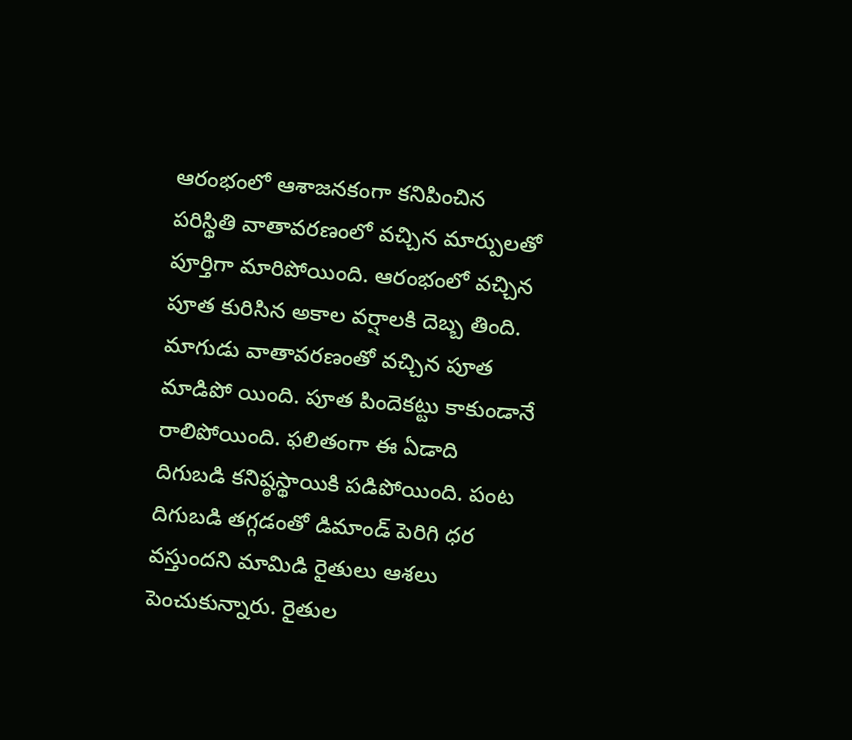ఆరంభంలో ఆశాజనకంగా కనిపించిన పరిస్థితి వాతావరణంలో వచ్చిన మార్పులతో పూర్తిగా మారిపోయింది. ఆరంభంలో వచ్చిన పూత కురిసిన అకాల వర్షాలకి దెబ్బ తింది. మాగుడు వాతావరణంతో వచ్చిన పూత మాడిపో యింది. పూత పిందెకట్టు కాకుండానే రాలిపోయింది. ఫలితంగా ఈ ఏడాది దిగుబడి కనిష్ఠస్థాయికి పడిపోయింది. పంట దిగుబడి తగ్గడంతో డిమాండ్ పెరిగి ధర వస్తుందని మామిడి రైతులు ఆశలు పెంచుకున్నారు. రైతుల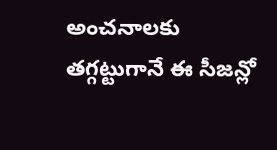అంచనాలకు తగ్గట్టుగానే ఈ సీజన్లో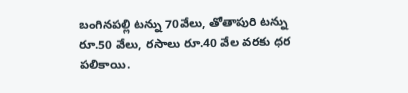బంగినపల్లి టన్ను 70వేలు, తోతాపురి టన్ను రూ.50 వేలు, రసాలు రూ.40 వేల వరకు ధర పలికాయి.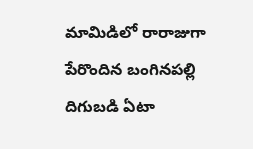మామిడిలో రారాజుగా పేరొందిన బంగినపల్లి దిగుబడి ఏటా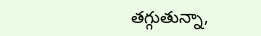తగ్గుతున్నా,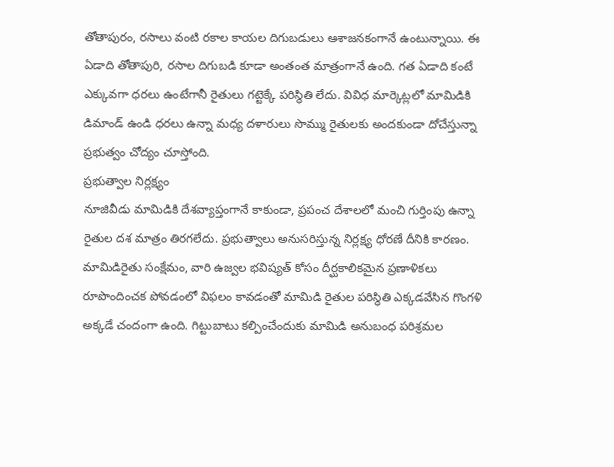తోతాపురం, రసాలు వంటి రకాల కాయల దిగుబడులు ఆశాజనకంగానే ఉంటున్నాయి. ఈ ఏడాది తోతాపురి, రసాల దిగుబడి కూడా అంతంత మాత్రంగానే ఉంది. గత ఏడాది కంటే ఎక్కువగా ధరలు ఉంటేగానీ రైతులు గట్టెక్కే పరిస్థితి లేదు. వివిధ మార్కెట్లలో మామిడికి డిమాండ్ ఉండి ధరలు ఉన్నా మధ్య దళారులు సొమ్ము రైతులకు అందకుండా దోచేస్తున్నా ప్రభుత్వం చోద్యం చూస్తోంది.
ప్రభుత్వాల నిర్లక్ష్యం
నూజివీడు మామిడికి దేశవ్యాప్తంగానే కాకుండా, ప్రపంచ దేశాలలో మంచి గుర్తింపు ఉన్నా రైతుల దశ మాత్రం తిరగలేదు. ప్రభుత్వాలు అనుసరిస్తున్న నిర్లక్ష్య ధోరణే దీనికి కారణం. మామిడిరైతు సంక్షేమం, వారి ఉజ్వల భవిష్యత్ కోసం దీర్ఘకాలికమైన ప్రణాళికలు రూపొందించక పోవడంలో విఫలం కావడంతో మామిడి రైతుల పరిస్థితి ఎక్కడవేసిన గొంగళి అక్కడే చందంగా ఉంది. గిట్టుబాటు కల్పించేందుకు మామిడి అనుబంధ పరిశ్రమల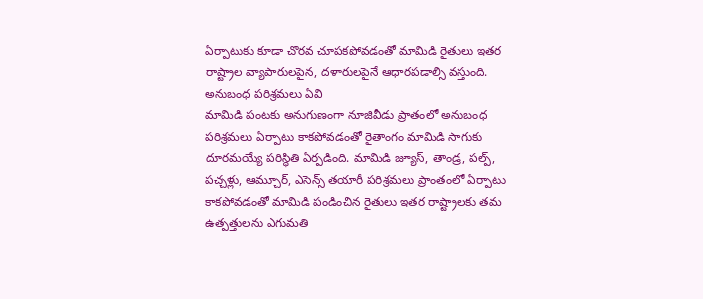ఏర్పాటుకు కూడా చొరవ చూపకపోవడంతో మామిడి రైతులు ఇతర రాష్ట్రాల వ్యాపారులపైన, దళారులపైనే ఆధారపడాల్సి వస్తుంది.
అనుబంధ పరిశ్రమలు ఏవి
మామిడి పంటకు అనుగుణంగా నూజివీడు ప్రాతంలో అనుబంధ పరిశ్రమలు ఏర్పాటు కాకపోవడంతో రైతాంగం మామిడి సాగుకు దూరమయ్యే పరిస్థితి ఏర్పడింది. మామిడి జ్యూస్, తాండ్ర, పల్ప్, పచ్చళ్లు, ఆమ్చూర్, ఎసెన్స్ తయారీ పరిశ్రమలు ప్రాంతంలో ఏర్పాటు కాకపోవడంతో మామిడి పండించిన రైతులు ఇతర రాష్ట్రాలకు తమ ఉత్పత్తులను ఎగుమతి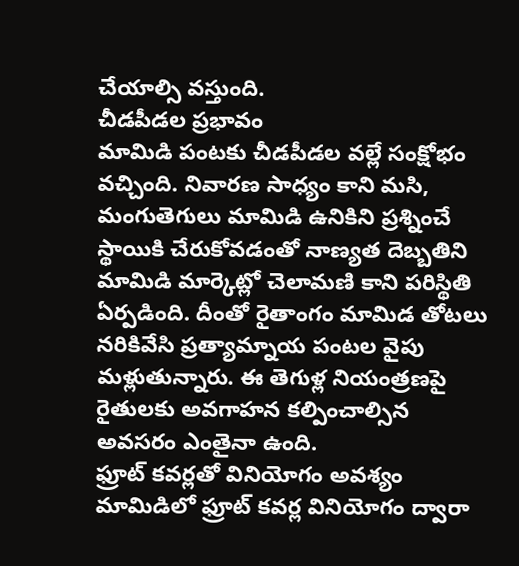చేయాల్సి వస్తుంది.
చీడపీడల ప్రభావం
మామిడి పంటకు చీడపీడల వల్లే సంక్షోభం వచ్చింది. నివారణ సాధ్యం కాని మసి, మంగుతెగులు మామిడి ఉనికిని ప్రశ్నించే స్థాయికి చేరుకోవడంతో నాణ్యత దెబ్బతిని మామిడి మార్కెట్లో చెలామణి కాని పరిస్థితి ఏర్పడింది. దీంతో రైతాంగం మామిడ తోటలు నరికివేసి ప్రత్యామ్నాయ పంటల వైపు మళ్లుతున్నారు. ఈ తెగుళ్ల నియంత్రణపై రైతులకు అవగాహన కల్పించాల్సిన అవసరం ఎంతైనా ఉంది.
ఫ్రూట్ కవర్లతో వినియోగం అవశ్యం
మామిడిలో ఫ్రూట్ కవర్ల వినియోగం ద్వారా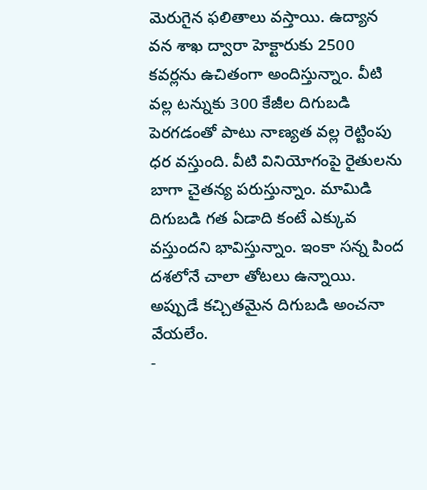మెరుగైన ఫలితాలు వస్తాయి. ఉద్యాన వన శాఖ ద్వారా హెక్టారుకు 2500 కవర్లను ఉచితంగా అందిస్తున్నాం. వీటి వల్ల టన్నుకు 300 కేజీల దిగుబడి పెరగడంతో పాటు నాణ్యత వల్ల రెట్టింపు ధర వస్తుంది. వీటి వినియోగంపై రైతులను బాగా చైతన్య పరుస్తున్నాం. మామిడి దిగుబడి గత ఏడాది కంటే ఎక్కువ వస్తుందని భావిస్తున్నాం. ఇంకా సన్న పింద దశలోనే చాలా తోటలు ఉన్నాయి. అప్పుడే కచ్చితమైన దిగుబడి అంచనా వేయలేం.
-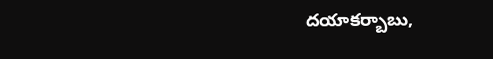దయాకర్బాబు,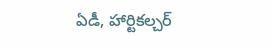ఏడీ, హార్టికల్చర్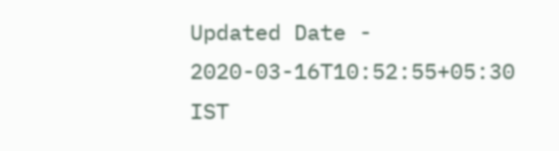Updated Date - 2020-03-16T10:52:55+05:30 IST